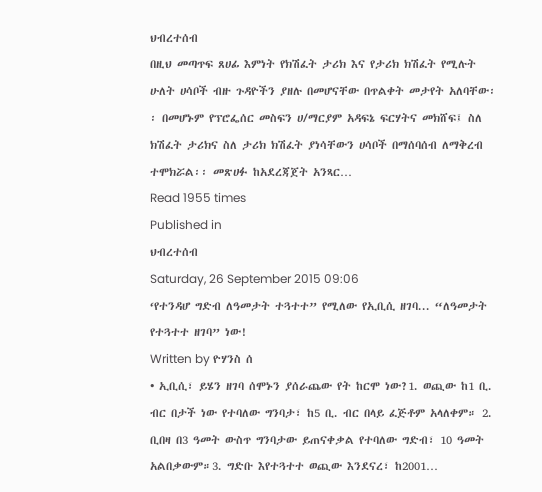ህብረተሰብ
በዚህ መጣጥፍ ጸሀፊ እምነት የክሽፈት ታሪክ እና የታሪክ ክሽፈት የሚሉት ሁለት ሀሳቦች ብዙ ጉዳዮችን ያዘሉ በመሆናቸው በጥልቀት መታየት አለባቸው፡፡ በመሆኑም የፕሮፌሰር መስፍን ሀ/ማርያም አዳፍኔ ፍርሃትና መክሸፍ፤ ስለ ክሽፈት ታሪክና ስለ ታሪክ ክሽፈት ያነሳቸውን ሀሳቦች በማሰባሰብ ለማቅረብ ተሞክሯል፡፡ መጽሀፉ ከአደረጃጀት አንጻር…
Read 1955 times
Published in
ህብረተሰብ
Saturday, 26 September 2015 09:06
‘የተንዳሆ ግድብ ለዓመታት ተጓተተ” የሚለው የኢቢሲ ዘገባ... “ለዓመታት የተጓተተ ዘገባ” ነው!
Written by ዮሃንስ ሰ
• ኢቢሲ፣ ይሄን ዘገባ ሰሞኑን ያሰራጨው የት ከርሞ ነው?1. ወጪው ከ1 ቢ. ብር በታች ነው የተባለው ግንባታ፣ ከ5 ቢ. ብር በላይ ፈጅቶም አላለቀም። 2. ቢበዛ በ3 ዓመት ውስጥ ግንባታው ይጠናቀቃል የተባለው ግድብ፣ 10 ዓመት አልበቃውም።3. ግድቡ እየተጓተተ ወጪው እንደናረ፣ ከ2001…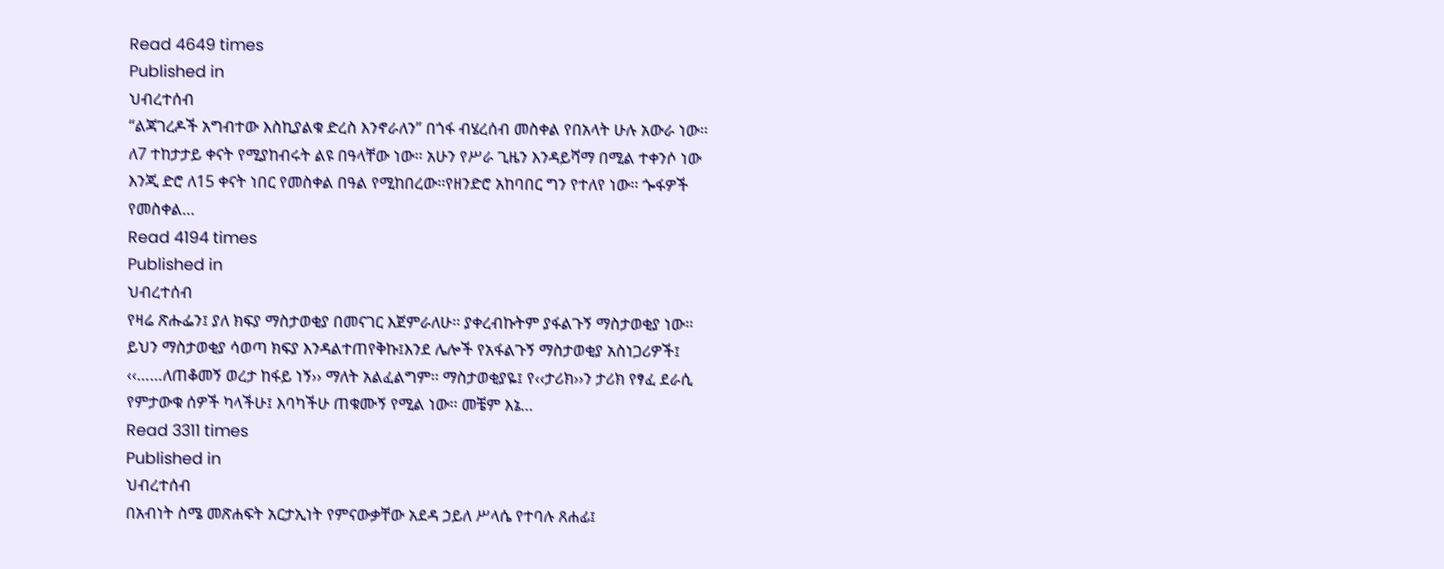Read 4649 times
Published in
ህብረተሰብ
“ልጃገረዶች አግብተው እስኪያልቁ ድረስ እንኖራለን” በጎፋ ብሄረሰብ መስቀል የበአላት ሁሉ አውራ ነው፡፡ ለ7 ተከታታይ ቀናት የሚያከብሩት ልዩ በዓላቸው ነው፡፡ አሁን የሥራ ጊዜን እንዳይሻማ በሚል ተቀንሶ ነው እንጂ ድሮ ለ15 ቀናት ነበር የመስቀል በዓል የሚከበረው፡፡የዘንድሮ አከባበር ግን የተለየ ነው፡፡ ጐፋዎች የመስቀል…
Read 4194 times
Published in
ህብረተሰብ
የዛሬ ጽሑፌን፤ ያለ ክፍያ ማስታወቂያ በመናገር እጀምራለሁ፡፡ ያቀረብኩትም ያፋልጉኝ ማስታወቂያ ነው፡፡ ይህን ማስታወቂያ ሳወጣ ክፍያ እንዳልተጠየቅኩ፤እንደ ሌሎች የአፋልጉኝ ማስታወቂያ አስነጋሪዎች፤ ‹‹……ለጠቆመኝ ወረታ ከፋይ ነኝ›› ማለት አልፈልግም፡፡ ማስታወቂያዬ፤ የ‹‹ታሪክ››ን ታሪክ የፃፈ ደራሲ የምታውቁ ሰዎች ካላችሁ፤ እባካችሁ ጠቁሙኝ የሚል ነው፡፡ መቼም እኔ…
Read 3311 times
Published in
ህብረተሰብ
በአብነት ስሜ መጽሐፍት አርታኢነት የምናውቃቸው አደዳ ኃይለ ሥላሴ የተባሉ ጸሐፊ፤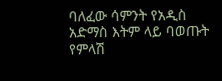ባለፈው ሳምንት የአዲስ አድማስ እትም ላይ ባወጡት የምላሽ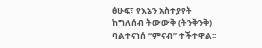ፅሁፍ፣ የእኔን አስተያየት ከግለሰብ ትውውቅ (ትንቅንቅ) ባልተናነሰ “ምናብ” ተችተዋል፡፡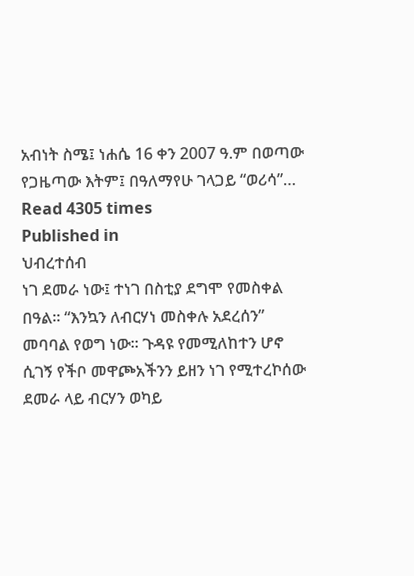አብነት ስሜ፤ ነሐሴ 16 ቀን 2007 ዓ.ም በወጣው የጋዜጣው እትም፤ በዓለማየሁ ገላጋይ “ወሪሳ”…
Read 4305 times
Published in
ህብረተሰብ
ነገ ደመራ ነው፤ ተነገ በስቲያ ደግሞ የመስቀል በዓል፡፡ “እንኳን ለብርሃነ መስቀሉ አደረሰን” መባባል የወግ ነው፡፡ ጉዳዩ የመሚለከተን ሆኖ ሲገኝ የችቦ መዋጮአችንን ይዘን ነገ የሚተረኮሰው ደመራ ላይ ብርሃን ወካይ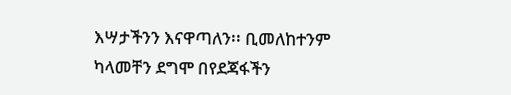እሣታችንን እናዋጣለን፡፡ ቢመለከተንም ካላመቸን ደግሞ በየደጃፋችን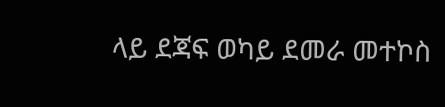ላይ ደጃፍ ወካይ ደመራ መተኮስ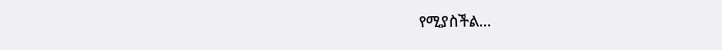የሚያስችል…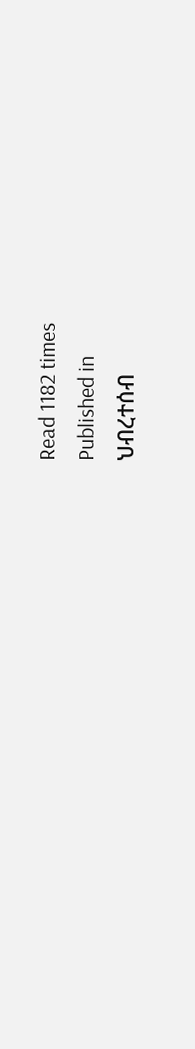Read 1182 times
Published in
ህብረተሰብ